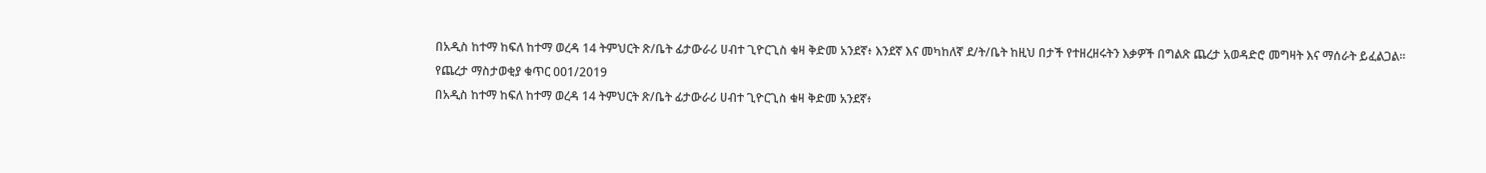በአዲስ ከተማ ከፍለ ከተማ ወረዳ 14 ትምህርት ጽ/ቤት ፊታውራሪ ሀብተ ጊዮርጊስ ቁዛ ቅድመ አንደኛ፥ እንደኛ እና መካከለኛ ደ/ት/ቤት ከዚህ በታች የተዘረዘሩትን እቃዎች በግልጽ ጨረታ አወዳድሮ መግዛት እና ማሰራት ይፈልጋል፡፡
የጨረታ ማስታወቂያ ቁጥር 001/2019
በአዲስ ከተማ ከፍለ ከተማ ወረዳ 14 ትምህርት ጽ/ቤት ፊታውራሪ ሀብተ ጊዮርጊስ ቁዛ ቅድመ አንደኛ፥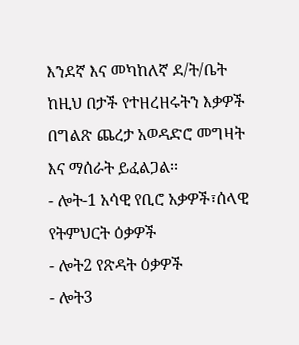እንደኛ እና መካከለኛ ደ/ት/ቤት ከዚህ በታች የተዘረዘሩትን እቃዎች በግልጽ ጨረታ አወዳድሮ መግዛት እና ማሰራት ይፈልጋል፡፡
- ሎት-1 አሳዊ የቢሮ አቃዎች፣ሰላዊ የትምህርት ዕቃዎች
- ሎት2 የጽዳት ዕቃዎች
- ሎት3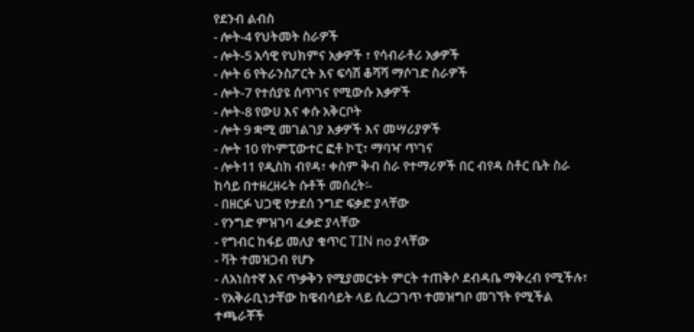የደንብ ልብስ
- ሎት-4 የህትመት ስራዎች
- ሎት-5 አሳዊ የህክምና አቃዎች ፣ የሳብራቶሪ አቃዎች
- ሎት 6 የትራንስፖርት እና ፍሳሽ ቆሻሻ ማሶገድ ስራዎች
- ሎት-7 የተሰያዩ ሰጥገና የሚውሱ እቃዎች
- ሎት-8 የውሀ እና ቀሱ አቅርቦት
- ሎት 9 ቋሚ መገልገያ እቃዎች እና መሣሪያዎች
- ሎት 10 የኮምፒውተር ፎቶ ኮፒ፣ ማባዣ ጥገና
- ሎት11 የዲስክ ብየዳ፣ ቀስም ቅብ ስራ የተማሪዎች በር ብየዳ ስቶር ቤት ስራ
ከሳይ በተዘረዘሩት ሱቶች መሰረት፡-
- በዘርፉ ህጋዊ የታደሰ ንግድ ፍቃድ ያላቸው
- የንግድ ምዝገባ ፈቃድ ያላቸው
- የግብር ከፋይ መለያ ቁጥር TIN no ያላቸው
- ቫት ተመዝጋብ የሆኑ
- ለአነስተኛ እና ጥቃቅን የሚያመርቱት ምርት ተጠቅሶ ደብዳቤ ማቅረብ የሚችሉ፣
- የአቅራቢነታቸው ከዌብሳይት ላይ ሲረጋገጥ ተመዝግቦ መገኘት የሚችል
ተጫራቾች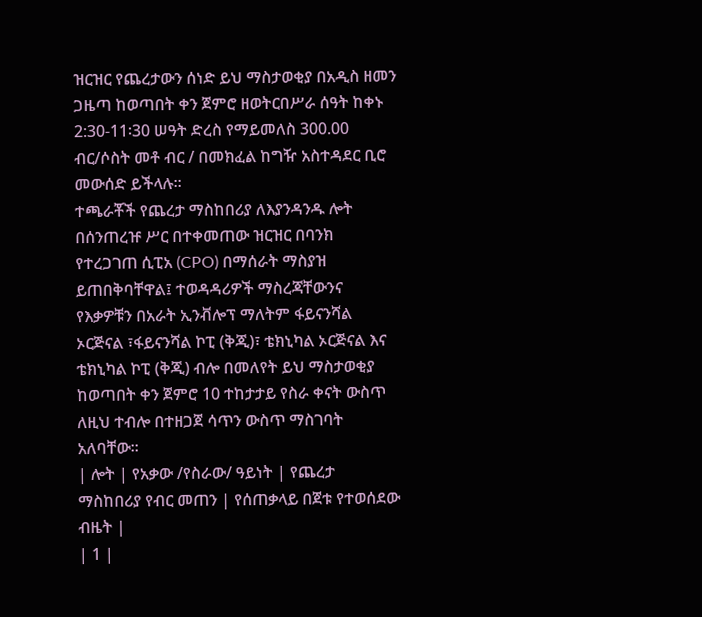ዝርዝር የጨረታውን ሰነድ ይህ ማስታወቂያ በአዲስ ዘመን ጋዜጣ ከወጣበት ቀን ጀምሮ ዘወትርበሥራ ሰዓት ከቀኑ 2:30-11፡30 ሠዓት ድረስ የማይመለስ 300.00 ብር/ሶስት መቶ ብር / በመክፈል ከግዥ አስተዳደር ቢሮ መውሰድ ይችላሉ፡፡
ተጫራቾች የጨረታ ማስከበሪያ ለእያንዳንዱ ሎት በሰንጠረዡ ሥር በተቀመጠው ዝርዝር በባንክ የተረጋገጠ ሲፒአ (CPO) በማሰራት ማስያዝ ይጠበቅባቸዋል፤ ተወዳዳሪዎች ማስረጃቸውንና የእቃዎቹን በአራት ኢንቭሎፕ ማለትም ፋይናንሻል ኦርጅናል ፣ፋይናንሻል ኮፒ (ቅጂ)፣ ቴክኒካል ኦርጅናል እና ቴክኒካል ኮፒ (ቅጂ) ብሎ በመለየት ይህ ማስታወቂያ ከወጣበት ቀን ጀምሮ 10 ተከታታይ የስራ ቀናት ውስጥ ለዚህ ተብሎ በተዘጋጀ ሳጥን ውስጥ ማስገባት አለባቸው፡፡
| ሎት | የአቃው /የስራው/ ዓይነት | የጨረታ ማስከበሪያ የብር መጠን | የሰጠቃላይ በጀቱ የተወሰደው ብዜት |
| 1 |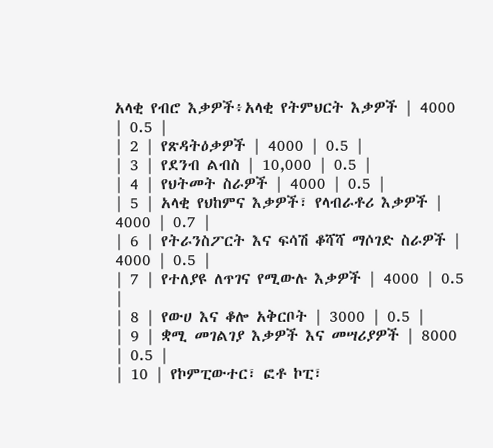አላቂ የብሮ እቃዎች፥አላቂ የትምህርት እቃዎች | 4000 | 0.5 |
| 2 | የጽዳትዕቃዎች | 4000 | 0.5 |
| 3 | የደንብ ልብስ | 10,000 | 0.5 |
| 4 | የህትመት ስራዎች | 4000 | 0.5 |
| 5 | አላቂ የህከምና እቃዎች፣ የላብራቶሪ እቃዎች | 4000 | 0.7 |
| 6 | የትራንስፖርት እና ፍሳሽ ቆሻሻ ማሶገድ ስራዎች | 4000 | 0.5 |
| 7 | የተለያዩ ለጥገና የሚውሉ እቃዎች | 4000 | 0.5 |
| 8 | የውሀ እና ቆሎ አቅርቦት | 3000 | 0.5 |
| 9 | ቋሚ መገልገያ እቃዎች እና መሣሪያዎች | 8000 | 0.5 |
| 10 | የኮምፒውተር፣ ፎቶ ኮፒ፣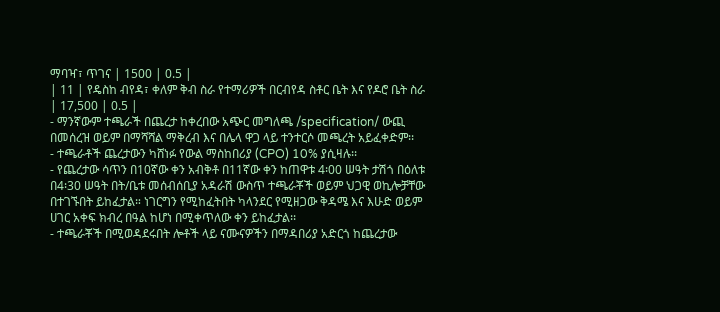ማባዣ፣ ጥገና | 1500 | 0.5 |
| 11 | የዴስከ ብየዳ፣ ቀለም ቅብ ስራ የተማሪዎች በርብየዳ ስቶር ቤት እና የዶሮ ቤት ስራ | 17,500 | 0.5 |
- ማንኛውም ተጫራች በጨረታ ከቀረበው አጭር መግለጫ /specification/ ውጪ በመሰረዝ ወይም በማሻሻል ማቅረብ እና በሌላ ዋጋ ላይ ተንተርሶ መጫረት አይፈቀድም፡፡
- ተጫራቶች ጨረታውን ካሸነፉ የውል ማስከበሪያ (CPO) 10% ያሲዛሉ፡፡
- የጨረታው ሳጥን በ10ኛው ቀን አብቅቶ በ11ኛው ቀን ከጠዋቱ 4፡00 ሠዓት ታሽጎ በዕለቱ በ4፡30 ሠዓት በት/ቤቱ መሰብሰቢያ አዳራሽ ውስጥ ተጫራቾች ወይም ህጋዊ ወኪሎቻቸው በተገኙበት ይከፈታል። ነገርግን የሚከፈትበት ካላንደር የሚዘጋው ቅዳሜ እና እሁድ ወይም ሀገር አቀፍ ክብረ በዓል ከሆነ በሚቀጥለው ቀን ይከፈታል፡፡
- ተጫራቾች በሚወዳደሩበት ሎቶች ላይ ናሙናዎችን በማዳበሪያ አድርጎ ከጨረታው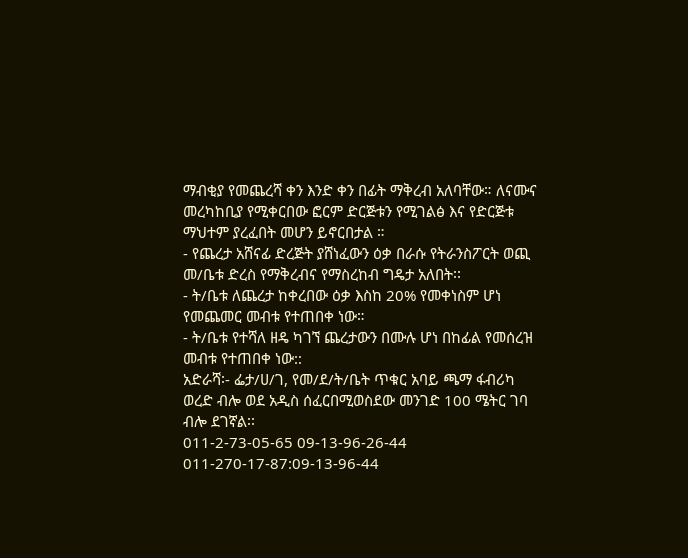ማብቂያ የመጨረሻ ቀን እንድ ቀን በፊት ማቅረብ አለባቸው። ለናሙና መረካከቢያ የሚቀርበው ፎርም ድርጅቱን የሚገልፅ እና የድርጅቱ ማህተም ያረፈበት መሆን ይኖርበታል ።
- የጨረታ አሸናፊ ድረጅት ያሸነፈውን ዕቃ በራሱ የትራንስፖርት ወጪ መ/ቤቱ ድረስ የማቅረብና የማስረከብ ግዴታ አለበት፡፡
- ት/ቤቱ ለጨረታ ከቀረበው ዕቃ እስከ 20% የመቀነስም ሆነ የመጨመር መብቱ የተጠበቀ ነው።
- ት/ቤቱ የተሻለ ዘዴ ካገኘ ጨረታውን በሙሉ ሆነ በከፊል የመሰረዝ መብቱ የተጠበቀ ነው::
አድራሻ፡- ፌታ/ሀ/ገ, የመ/ደ/ት/ቤት ጥቁር አባይ ጫማ ፋብሪካ ወረድ ብሎ ወደ አዲስ ሰፈርበሚወስደው መንገድ 100 ሜትር ገባ ብሎ ደገኛል፡፡
011-2-73-05-65 09-13-96-26-44 011-270-17-87:09-13-96-44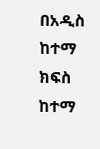በአዲስ ከተማ ክፍስ ከተማ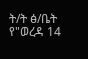ት/ት ፅ/ቤት የ"ወረዳ 14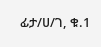ፊታ/ሀ/ገ, ቁ.1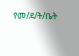የመ/ደ/ት/ቤት